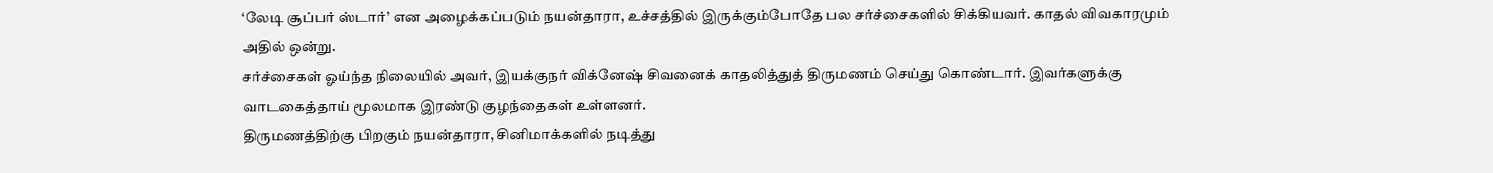‘லேடி சூப்பர் ஸ்டார்’ என அழைக்கப்படும் நயன்தாரா, உச்சத்தில் இருக்கும்போதே பல சர்ச்சைகளில் சிக்கியவர். காதல் விவகாரமும் அதில் ஒன்று.
சர்ச்சைகள் ஓய்ந்த நிலையில் அவர், இயக்குநர் விக்னேஷ் சிவனைக் காதலித்துத் திருமணம் செய்து கொண்டார். இவர்களுக்கு வாடகைத்தாய் மூலமாக இரண்டு குழந்தைகள் உள்ளனர்.
திருமணத்திற்கு பிறகும் நயன்தாரா, சினிமாக்களில் நடித்து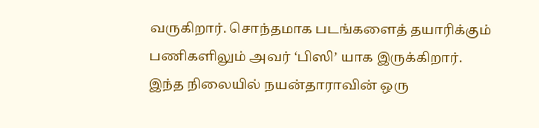வருகிறார். சொந்தமாக படங்களைத் தயாரிக்கும் பணிகளிலும் அவர் ‘பிஸி’ யாக இருக்கிறார்.
இந்த நிலையில் நயன்தாராவின் ஒரு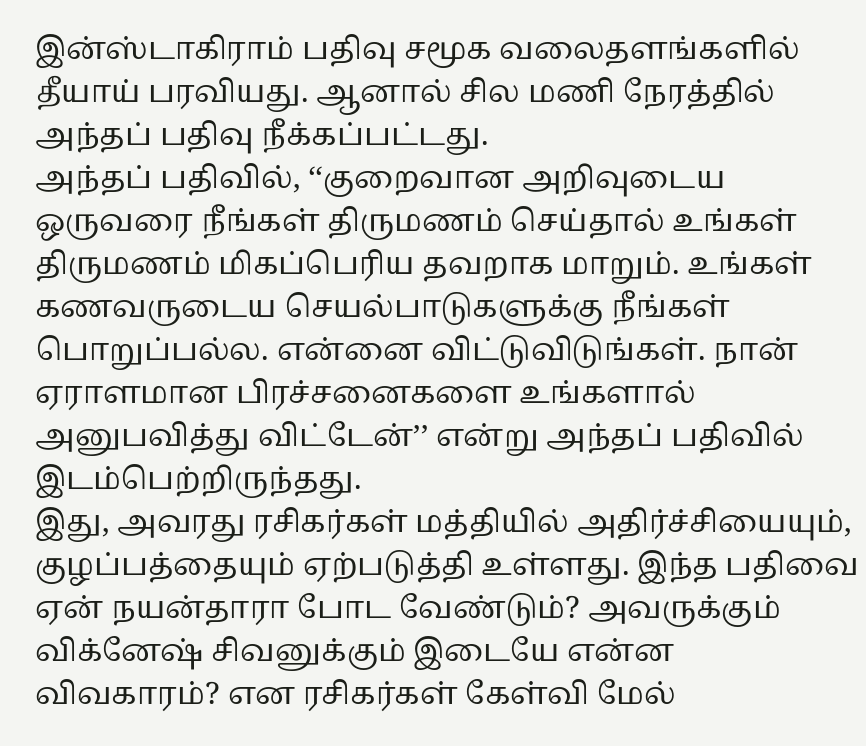இன்ஸ்டாகிராம் பதிவு சமூக வலைதளங்களில் தீயாய் பரவியது. ஆனால் சில மணி நேரத்தில் அந்தப் பதிவு நீக்கப்பட்டது.
அந்தப் பதிவில், ‘‘குறைவான அறிவுடைய ஒருவரை நீங்கள் திருமணம் செய்தால் உங்கள் திருமணம் மிகப்பெரிய தவறாக மாறும். உங்கள் கணவருடைய செயல்பாடுகளுக்கு நீங்கள் பொறுப்பல்ல. என்னை விட்டுவிடுங்கள். நான் ஏராளமான பிரச்சனைகளை உங்களால் அனுபவித்து விட்டேன்’’ என்று அந்தப் பதிவில் இடம்பெற்றிருந்தது.
இது, அவரது ரசிகர்கள் மத்தியில் அதிர்ச்சியையும், குழப்பத்தையும் ஏற்படுத்தி உள்ளது. இந்த பதிவை ஏன் நயன்தாரா போட வேண்டும்? அவருக்கும் விக்னேஷ் சிவனுக்கும் இடையே என்ன விவகாரம்? என ரசிகர்கள் கேள்வி மேல்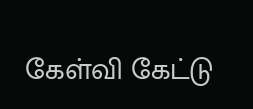கேள்வி கேட்டு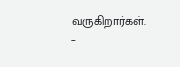வருகிறார்கள்.
–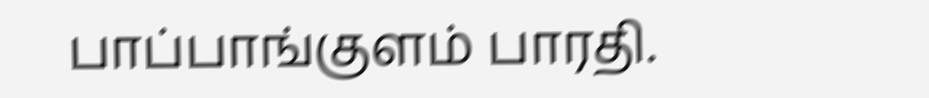பாப்பாங்குளம் பாரதி.